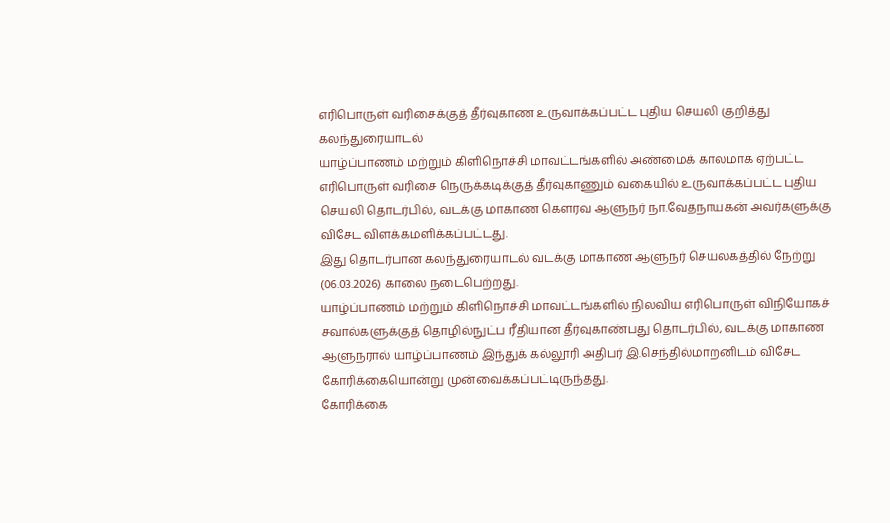எரிபொருள் வரிசைக்குத் தீர்வுகாண உருவாக்கப்பட்ட புதிய செயலி குறித்து கலந்துரையாடல்
யாழ்ப்பாணம் மற்றும் கிளிநொச்சி மாவட்டங்களில் அண்மைக் காலமாக ஏற்பட்ட எரிபொருள் வரிசை நெருக்கடிக்குத் தீர்வுகாணும் வகையில் உருவாக்கப்பட்ட புதிய செயலி தொடர்பில், வடக்கு மாகாண கௌரவ ஆளுநர் நா.வேதநாயகன் அவர்களுக்கு விசேட விளக்கமளிக்கப்பட்டது.
இது தொடர்பான கலந்துரையாடல் வடக்கு மாகாண ஆளுநர் செயலகத்தில் நேற்று (06.03.2026) காலை நடைபெற்றது.
யாழ்ப்பாணம் மற்றும் கிளிநொச்சி மாவட்டங்களில் நிலவிய எரிபொருள் விநியோகச் சவால்களுக்குத் தொழில்நுட்ப ரீதியான தீர்வுகாண்பது தொடர்பில், வடக்கு மாகாண ஆளுநரால் யாழ்ப்பாணம் இந்துக் கல்லூரி அதிபர் இ.செந்தில்மாறனிடம் விசேட கோரிக்கையொன்று முன்வைக்கப்பட்டிருந்தது.
கோரிக்கை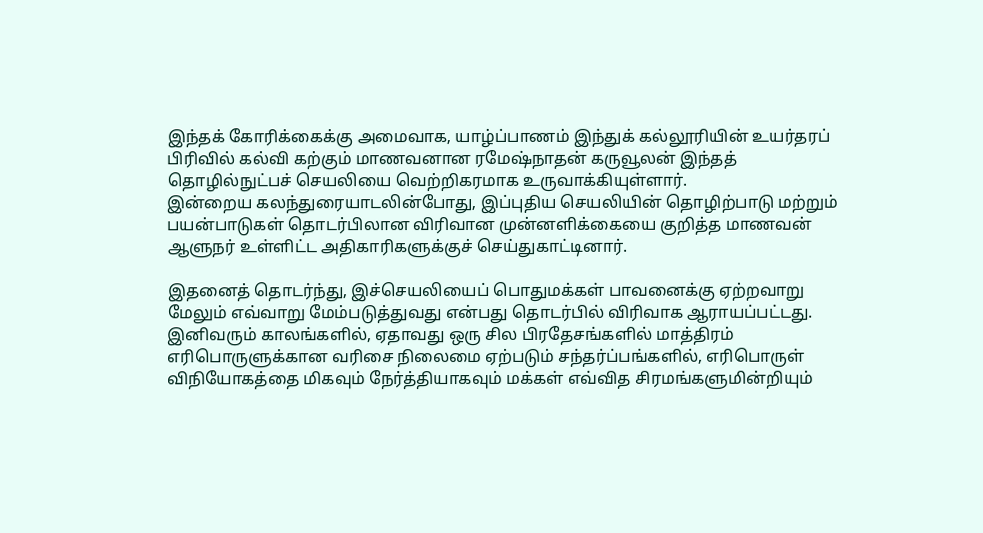இந்தக் கோரிக்கைக்கு அமைவாக, யாழ்ப்பாணம் இந்துக் கல்லூரியின் உயர்தரப் பிரிவில் கல்வி கற்கும் மாணவனான ரமேஷ்நாதன் கருவூலன் இந்தத் தொழில்நுட்பச் செயலியை வெற்றிகரமாக உருவாக்கியுள்ளார்.
இன்றைய கலந்துரையாடலின்போது, இப்புதிய செயலியின் தொழிற்பாடு மற்றும் பயன்பாடுகள் தொடர்பிலான விரிவான முன்னளிக்கையை குறித்த மாணவன் ஆளுநர் உள்ளிட்ட அதிகாரிகளுக்குச் செய்துகாட்டினார்.

இதனைத் தொடர்ந்து, இச்செயலியைப் பொதுமக்கள் பாவனைக்கு ஏற்றவாறு மேலும் எவ்வாறு மேம்படுத்துவது என்பது தொடர்பில் விரிவாக ஆராயப்பட்டது.
இனிவரும் காலங்களில், ஏதாவது ஒரு சில பிரதேசங்களில் மாத்திரம் எரிபொருளுக்கான வரிசை நிலைமை ஏற்படும் சந்தர்ப்பங்களில், எரிபொருள் விநியோகத்தை மிகவும் நேர்த்தியாகவும் மக்கள் எவ்வித சிரமங்களுமின்றியும்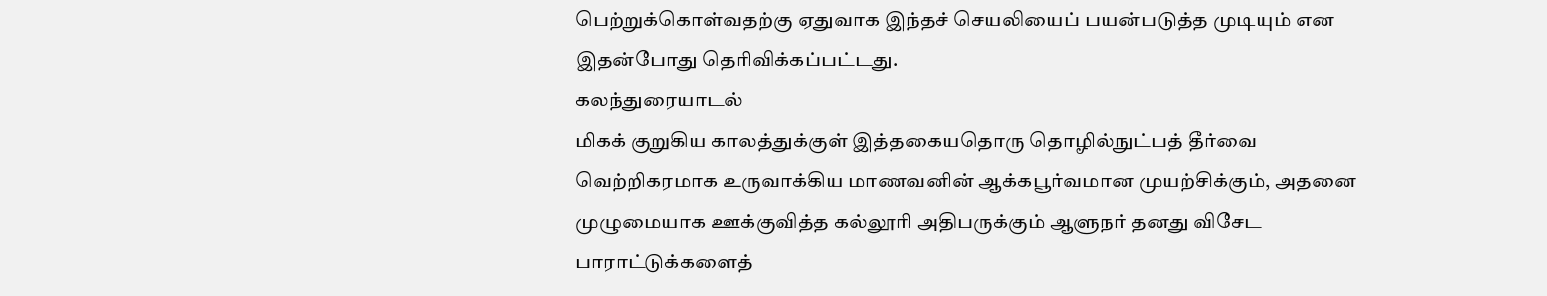பெற்றுக்கொள்வதற்கு ஏதுவாக இந்தச் செயலியைப் பயன்படுத்த முடியும் என இதன்போது தெரிவிக்கப்பட்டது.
கலந்துரையாடல்
மிகக் குறுகிய காலத்துக்குள் இத்தகையதொரு தொழில்நுட்பத் தீர்வை வெற்றிகரமாக உருவாக்கிய மாணவனின் ஆக்கபூர்வமான முயற்சிக்கும், அதனை முழுமையாக ஊக்குவித்த கல்லூரி அதிபருக்கும் ஆளுநர் தனது விசேட பாராட்டுக்களைத்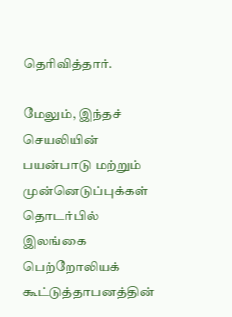தெரிவித்தார்.

மேலும், இந்தச் செயலியின் பயன்பாடு மற்றும் முன்னெடுப்புக்கள் தொடர்பில் இலங்கை பெற்றோலியக் கூட்டுத்தாபனத்தின்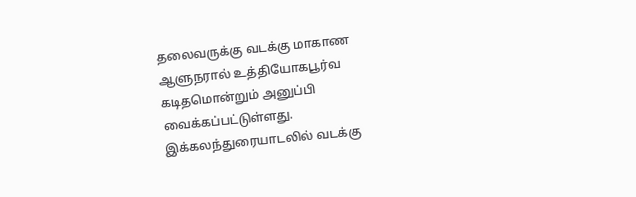தலைவருக்கு வடக்கு மாகாண ஆளுநரால் உத்தியோகபூர்வ கடிதமொன்றும் அனுப்பி வைக்கப்பட்டுள்ளது.
இக்கலந்துரையாடலில் வடக்கு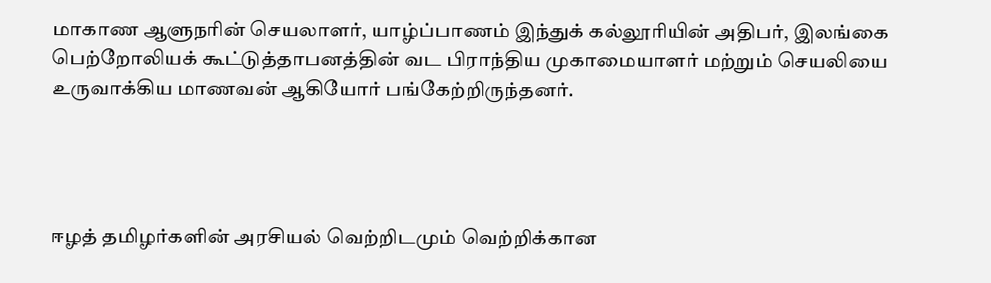மாகாண ஆளுநரின் செயலாளர், யாழ்ப்பாணம் இந்துக் கல்லூரியின் அதிபர், இலங்கை பெற்றோலியக் கூட்டுத்தாபனத்தின் வட பிராந்திய முகாமையாளர் மற்றும் செயலியை உருவாக்கிய மாணவன் ஆகியோர் பங்கேற்றிருந்தனர்.




ஈழத் தமிழர்களின் அரசியல் வெற்றிடமும் வெற்றிக்கான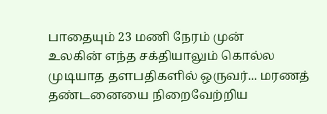பாதையும் 23 மணி நேரம் முன்
உலகின் எந்த சக்தியாலும் கொல்ல முடியாத தளபதிகளில் ஒருவர்... மரணத் தண்டனையை நிறைவேற்றிய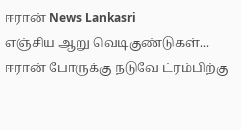ஈரான் News Lankasri
எஞ்சிய ஆறு வெடிகுண்டுகள்... ஈரான் போருக்கு நடுவே ட்ரம்பிற்கு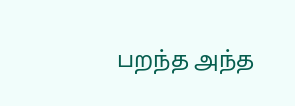பறந்த அந்த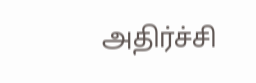அதிர்ச்சி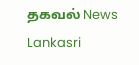தகவல் News Lankasri